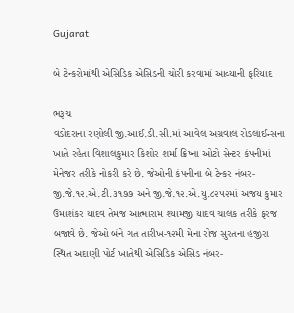Gujarat

બે ટેન્કરોમાંથી એસિડિક એસિડની ચોરી કરવામાં આવ્યાની ફરિયાદ

ભરૂચ
વડોદરાના રણોલી જી.આઈ.ડી.સી.માં આવેલ અગ્રવાલ રોડલાઈન્સના ખાતે રહેતા વિશાલકુમાર કિશોર શર્મા ક્રિષ્ના ઓટો સેન્ટર કંપનીમાં મેનેજર તરીકે નોકરી કરે છે. જેઓની કંપનીના બે ટેન્કર નંબર-જી.જે.૧૨.એ.ટી.૩૧૭૭ અને જી.જે.૧૨.એ.યુ.૮૨૫૨માં અજય કુમાર ઉમાશંકર યાદવ તેમજ આત્મારામ શ્યામજી યાદવ ચાલક તરીકે ફરજ બજાવે છે. જેઓ બંને ગત તારીખ-૧૨મી મેના રોજ સુરતના હજીરા સ્થિત અદાણી પોર્ટ ખાતેથી એસિડિક એસિડ નંબર-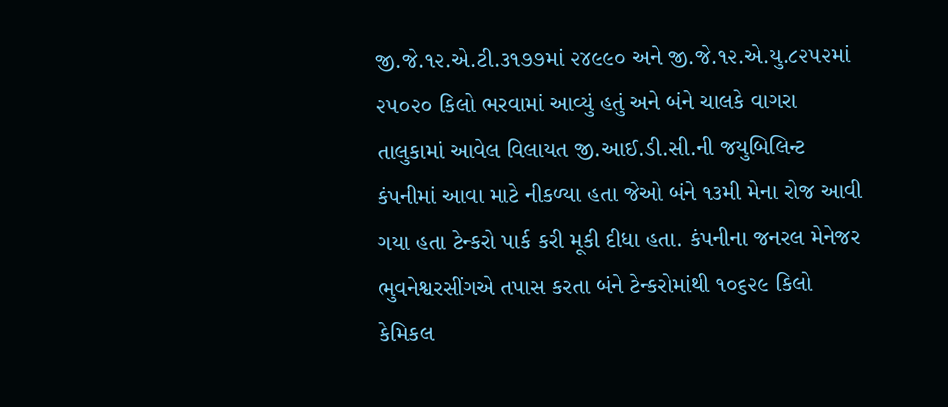જી.જે.૧૨.એ.ટી.૩૧૭૭માં ૨૪૯૯૦ અને જી.જે.૧૨.એ.યુ.૮૨૫૨માં ૨૫૦૨૦ કિલો ભરવામાં આવ્યું હતું અને બંને ચાલકે વાગરા તાલુકામાં આવેલ વિલાયત જી.આઈ.ડી.સી.ની જયુબિલિન્ટ કંપનીમાં આવા માટે નીકળ્યા હતા જેઓ બંને ૧૩મી મેના રોજ આવી ગયા હતા ટેન્કરો પાર્ક કરી મૂકી દીધા હતા. કંપનીના જનરલ મેનેજર ભુવનેશ્વરસીંગએ તપાસ કરતા બંને ટેન્કરોમાંથી ૧૦૬૨૯ કિલો કેમિકલ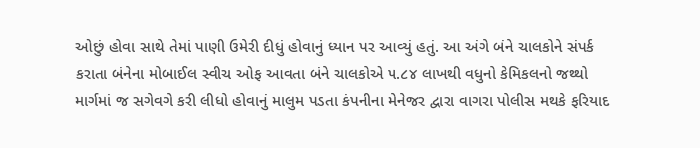ઓછું હોવા સાથે તેમાં પાણી ઉમેરી દીધું હોવાનું ધ્યાન પર આવ્યું હતું. આ અંગે બંને ચાલકોને સંપર્ક કરાતા બંનેના મોબાઈલ સ્વીચ ઓફ આવતા બંને ચાલકોએ ૫.૮૪ લાખથી વધુનો કેમિકલનો જથ્થો માર્ગમાં જ સગેવગે કરી લીધો હોવાનું માલુમ પડતા કંપનીના મેનેજર દ્વારા વાગરા પોલીસ મથકે ફરિયાદ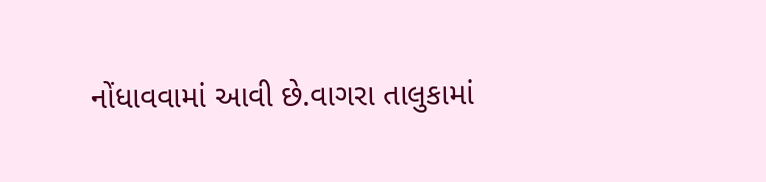નોંધાવવામાં આવી છે.વાગરા તાલુકામાં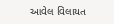આવેલ વિલાયત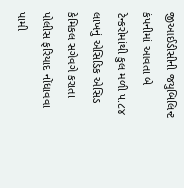જીઆઈડીસીની જયુબિલિન્ટ કંપનીમાં આવતા બે ટેન્કરોમાંથી કુલ મળી ૫.૮૪ લાખનું એસિડિક એસિડ કેમિકલ સગેવગે કરાતા પોલીસ ફરિયાદ નોંધાવવા પામી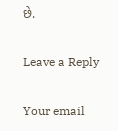છે.

Leave a Reply

Your email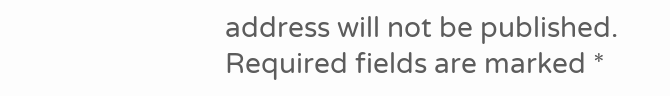address will not be published. Required fields are marked *